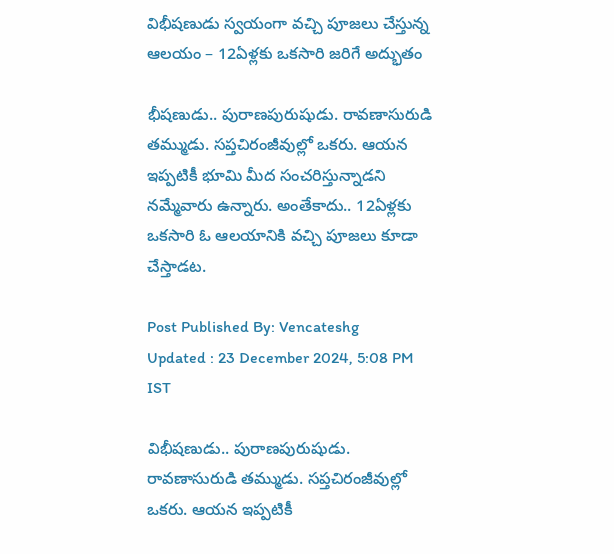విభీషణుడు స్వయంగా వచ్చి పూజలు చేస్తున్న ఆలయం – 12ఏళ్లకు ఒకసారి జరిగే అద్భుతం

భీషణుడు.. పురాణపురుషుడు. రావణాసురుడి తమ్ముడు. సప్తచిరంజీవుల్లో ఒకరు. ఆయన ఇప్పటికీ భూమి మీద సంచరిస్తున్నాడని నమ్మేవారు ఉన్నారు. అంతేకాదు.. 12ఏళ్లకు ఒకసారి ఓ ఆలయానికి వచ్చి పూజలు కూడా చేస్తాడట.

Post Published By: Vencateshg
Updated : 23 December 2024, 5:08 PM IST

విభీషణుడు.. పురాణపురుషుడు. రావణాసురుడి తమ్ముడు. సప్తచిరంజీవుల్లో ఒకరు. ఆయన ఇప్పటికీ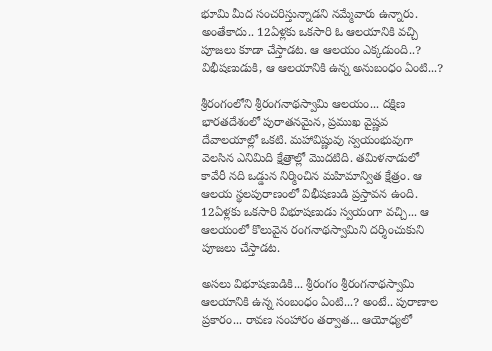భూమి మీద సంచరిస్తున్నాడని నమ్మేవారు ఉన్నారు. అంతేకాదు.. 12ఏళ్లకు ఒకసారి ఓ ఆలయానికి వచ్చి పూజలు కూడా చేస్తాడట. ఆ ఆలయం ఎక్కడుంది..? విభీషణుడుకి, ఆ ఆలయానికి ఉన్న అనుబంధం ఏంటి...?

శ్రీరంగంలోని శ్రీరంగనాథస్వామి ఆలయం... దక్షిణ భారతదేశంలో పురాతనమైన, ప్రముఖ వైష్ణవ దేవాలయాల్లో ఒకటి. మహావిష్ణువు స్వయంభువుగా వెలసిన ఎనిమిది క్షేత్రాల్లో మొదటిది. తమిళనాడులో కావేరీ నది ఒడ్డున నిర్మించిన మహిమాన్విత క్షేత్రం. ఆ ఆలయ స్థలపురాణంలో విభీషణుడి ప్రస్తావన ఉంది. 12ఏళ్లకు ఒకసారి విభూషణుడు స్వయంగా వచ్చి... ఆ ఆలయంలో కొలువైన రంగనాథస్వామిని దర్శించుకుని పూజలు చేస్తాడట.

అసలు విభూషణుడికి... శ్రీరంగం శ్రీరంగనాథస్వామి ఆలయానికి ఉన్న సంబంధం ఏంటి...? అంటే.. పురాణాల ప్రకారం... రావణ సంహారం తర్వాత... ఆయోధ్యలో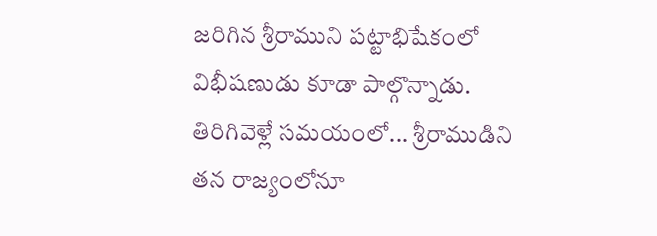జరిగిన శ్రీరాముని పట్టాభిషేకంలో విభీషణుడు కూడా పాల్గొన్నాడు. తిరిగివెళ్లే సమయంలో... శ్రీరాముడిని తన రాజ్యంలోనూ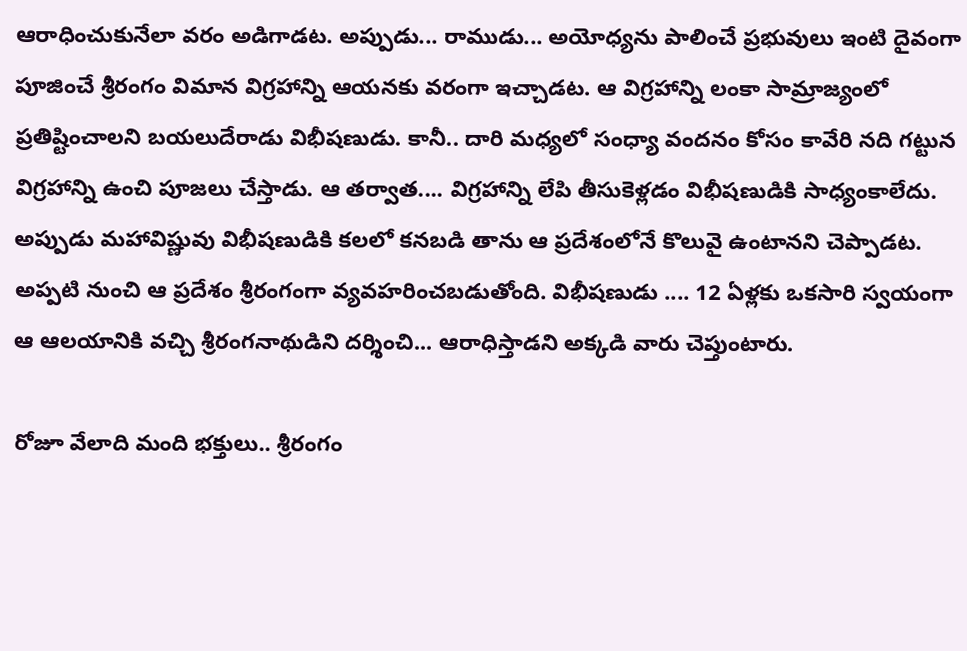ఆరాధించుకునేలా వరం అడిగాడట. అప్పుడు... రాముడు... అయోధ్యను పాలించే ప్రభువులు ఇంటి దైవంగా పూజించే శ్రీరంగం విమాన విగ్రహాన్ని ఆయనకు వరంగా ఇచ్చాడట. ఆ విగ్రహాన్ని లంకా సామ్రాజ్యంలో ప్రతిష్టించాలని బయలుదేరాడు విభీషణుడు. కానీ.. దారి మధ్యలో సంధ్యా వందనం కోసం కావేరి నది గట్టున విగ్రహాన్ని ఉంచి పూజలు చేస్తాడు. ఆ తర్వాత.... విగ్రహాన్ని లేపి తీసుకెళ్లడం విభీషణుడికి సాధ్యంకాలేదు. అప్పుడు మహావిష్ణువు విభీషణుడికి కలలో కనబడి తాను ఆ ప్రదేశంలోనే కొలువై ఉంటానని చెప్పాడట. అప్పటి నుంచి ఆ ప్రదేశం శ్రీరంగంగా వ్యవహరించబడుతోంది. విభీషణుడు .... 12 ఏళ్లకు ఒకసారి స్వయంగా ఆ ఆలయానికి వచ్చి శ్రీరంగనాథుడిని దర్శించి... ఆరాధిస్తాడని అక్కడి వారు చెప్తుంటారు.

రోజూ వేలాది మంది భక్తులు.. శ్రీరంగం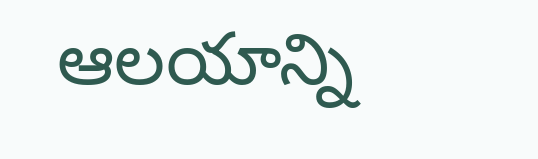ఆలయాన్ని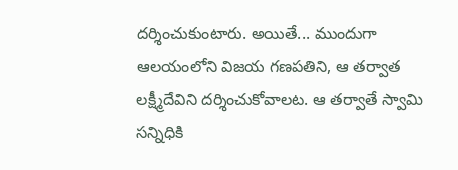దర్శించుకుంటారు. అయితే... ముందుగా ఆలయంలోని విజయ గణపతిని, ఆ తర్వాత లక్ష్మీదేవిని దర్శించుకోవాలట. ఆ తర్వాతే స్వామి సన్నిధికి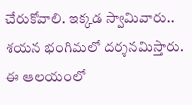చేరుకోవాలి. ఇక్కడ స్వామివారు.. శయన భంగిమలో దర్శనమిస్తారు. ఈ ఆలయంలో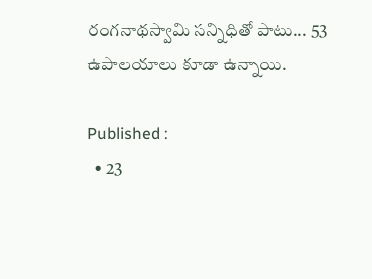రంగనాథస్వామి సన్నిధితో పాటు... 53 ఉపాలయాలు కూడా ఉన్నాయి.

Published :
  • 23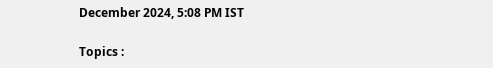December 2024, 5:08 PM IST

Topics :